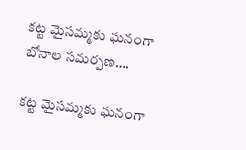కట్ట మైసమ్మకు ఘనంగా బోనాల సమర్పణ….

కట్ట మైసమ్మకు ఘనంగా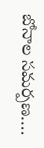బోనాల సమర్పణ….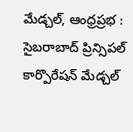మేడ్చల్, ఆంధ్రప్రభ : సైబరాబాద్ ప్రిన్సిపల్ కార్పొరేషన్ మేడ్చల్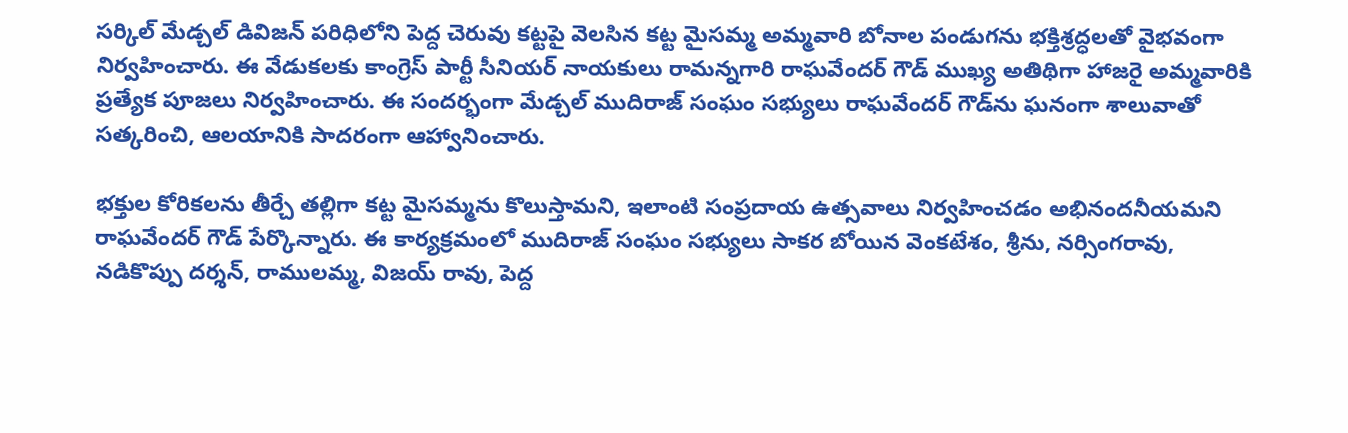సర్కిల్ మేడ్చల్ డివిజన్ పరిధిలోని పెద్ద చెరువు కట్టపై వెలసిన కట్ట మైసమ్మ అమ్మవారి బోనాల పండుగను భక్తిశ్రద్ధలతో వైభవంగా నిర్వహించారు. ఈ వేడుకలకు కాంగ్రెస్ పార్టీ సీనియర్ నాయకులు రామన్నగారి రాఘవేందర్ గౌడ్ ముఖ్య అతిథిగా హాజరై అమ్మవారికి ప్రత్యేక పూజలు నిర్వహించారు. ఈ సందర్భంగా మేడ్చల్ ముదిరాజ్ సంఘం సభ్యులు రాఘవేందర్ గౌడ్‌ను ఘనంగా శాలువాతో సత్కరించి, ఆలయానికి సాదరంగా ఆహ్వానించారు.

భక్తుల కోరికలను తీర్చే తల్లిగా కట్ట మైసమ్మను కొలుస్తామని, ఇలాంటి సంప్రదాయ ఉత్సవాలు నిర్వహించడం అభినందనీయమని రాఘవేందర్ గౌడ్ పేర్కొన్నారు. ఈ కార్యక్రమంలో ముదిరాజ్ సంఘం సభ్యులు సాకర బోయిన వెంకటేశం, శ్రీను, నర్సింగరావు, నడికొప్పు దర్శన్, రాములమ్మ, విజయ్ రావు, పెద్ద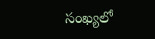సంఖ్యలో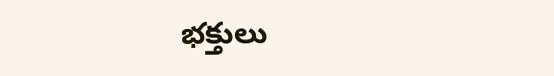భక్తులు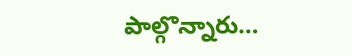పాల్గొన్నారు…